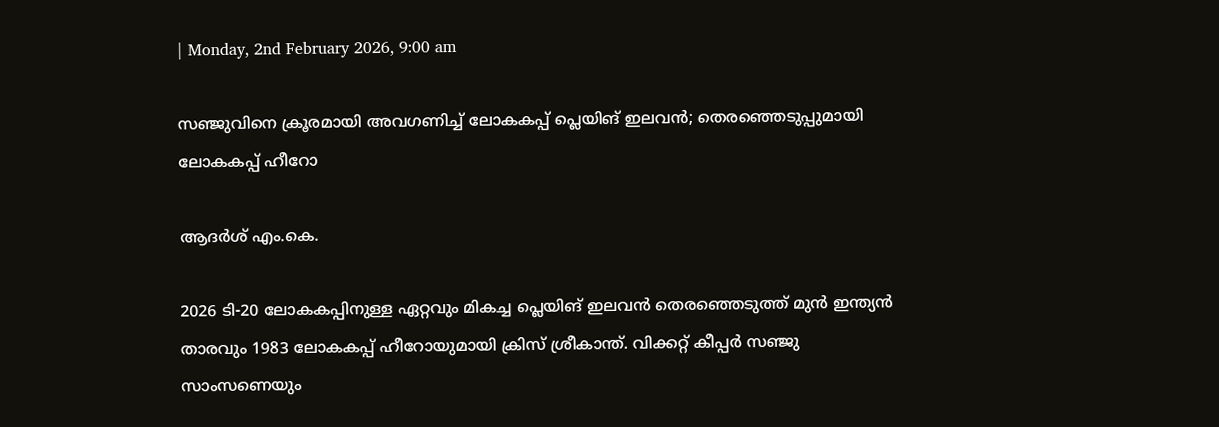| Monday, 2nd February 2026, 9:00 am

സഞ്ജുവിനെ ക്രൂരമായി അവഗണിച്ച് ലോകകപ്പ് പ്ലെയിങ് ഇലവന്‍; തെരഞ്ഞെടുപ്പുമായി ലോകകപ്പ് ഹീറോ

ആദര്‍ശ് എം.കെ.

2026 ടി-20 ലോകകപ്പിനുള്ള ഏറ്റവും മികച്ച പ്ലെയിങ് ഇലവന്‍ തെരഞ്ഞെടുത്ത് മുന്‍ ഇന്ത്യന്‍ താരവും 1983 ലോകകപ്പ് ഹീറോയുമായി ക്രിസ് ശ്രീകാന്ത്. വിക്കറ്റ് കീപ്പര്‍ സഞ്ജു സാംസണെയും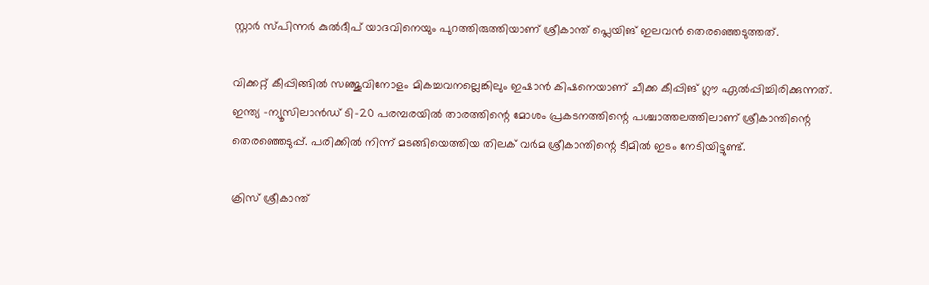സ്റ്റാര്‍ സ്പിന്നര്‍ കുല്‍ദീപ് യാദവിനെയും പുറത്തിരുത്തിയാണ് ശ്രീകാന്ത് പ്ലെയിങ് ഇലവന്‍ തെരഞ്ഞെടുത്തത്.

വിക്കറ്റ് കീപ്പിങ്ങില്‍ സഞ്ജുവിനോളം മികച്ചവനല്ലെങ്കിലും ഇഷാന്‍ കിഷനെയാണ് ചീക്ക കീപ്പിങ് ഗ്ലൗ ഏല്‍പ്പിച്ചിരിക്കുന്നത്. ഇന്ത്യ -ന്യൂസിലാന്‍ഡ് ടി-20 പരമ്പരയില്‍ താരത്തിന്റെ മോശം പ്രകടനത്തിന്റെ പശ്ചാത്തലത്തിലാണ് ശ്രീകാന്തിന്റെ തെരഞ്ഞെടുപ്പ്. പരിക്കില്‍ നിന്ന് മടങ്ങിയെത്തിയ തിലക് വര്‍മ ശ്രീകാന്തിന്റെ ടീമില്‍ ഇടം നേടിയിട്ടുണ്ട്.

ക്രിസ് ശ്രീകാന്ത്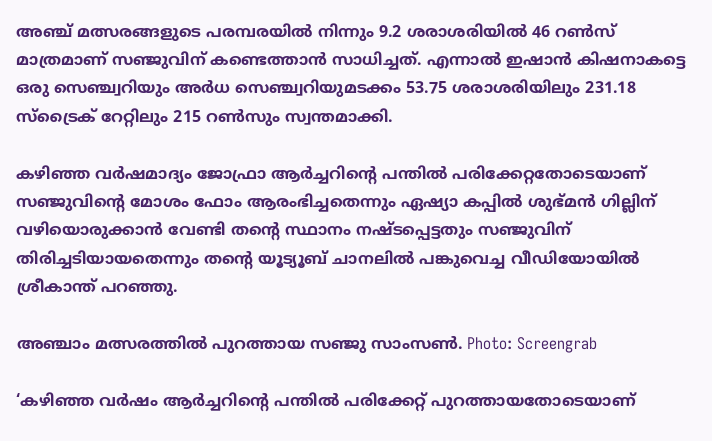അഞ്ച് മത്സരങ്ങളുടെ പരമ്പരയില്‍ നിന്നും 9.2 ശരാശരിയില്‍ 46 റണ്‍സ് മാത്രമാണ് സഞ്ജുവിന് കണ്ടെത്താന്‍ സാധിച്ചത്. എന്നാല്‍ ഇഷാന്‍ കിഷനാകട്ടെ ഒരു സെഞ്ച്വറിയും അര്‍ധ സെഞ്ച്വറിയുമടക്കം 53.75 ശരാശരിയിലും 231.18 സ്‌ട്രൈക് റേറ്റിലും 215 റണ്‍സും സ്വന്തമാക്കി.

കഴിഞ്ഞ വര്‍ഷമാദ്യം ജോഫ്രാ ആര്‍ച്ചറിന്റെ പന്തില്‍ പരിക്കേറ്റതോടെയാണ് സഞ്ജുവിന്റെ മോശം ഫോം ആരംഭിച്ചതെന്നും ഏഷ്യാ കപ്പില്‍ ശുഭ്മന്‍ ഗില്ലിന് വഴിയൊരുക്കാന്‍ വേണ്ടി തന്റെ സ്ഥാനം നഷ്ടപ്പെട്ടതും സഞ്ജുവിന് തിരിച്ചടിയായതെന്നും തന്റെ യൂട്യൂബ് ചാനലില്‍ പങ്കുവെച്ച വീഡിയോയില്‍ ശ്രീകാന്ത് പറഞ്ഞു.

അഞ്ചാം മത്സരത്തില്‍ പുറത്തായ സഞ്ജു സാംസണ്‍. Photo: Screengrab

‘കഴിഞ്ഞ വര്‍ഷം ആര്‍ച്ചറിന്റെ പന്തില്‍ പരിക്കേറ്റ് പുറത്തായതോടെയാണ്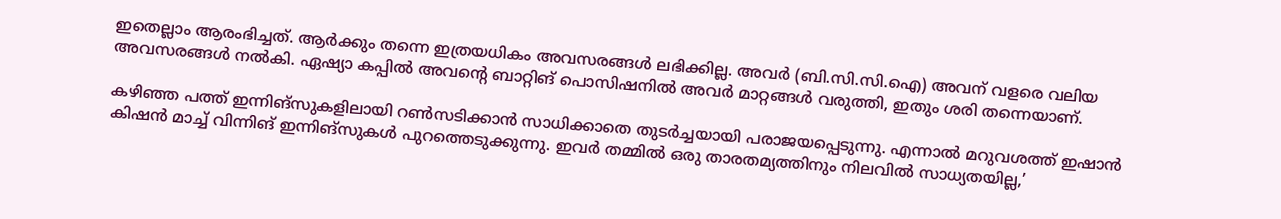ഇതെല്ലാം ആരംഭിച്ചത്. ആര്‍ക്കും തന്നെ ഇത്രയധികം അവസരങ്ങള്‍ ലഭിക്കില്ല. അവര്‍ (ബി.സി.സി.ഐ) അവന് വളരെ വലിയ അവസരങ്ങള്‍ നല്‍കി. ഏഷ്യാ കപ്പില്‍ അവന്റെ ബാറ്റിങ് പൊസിഷനില്‍ അവര്‍ മാറ്റങ്ങള്‍ വരുത്തി, ഇതും ശരി തന്നെയാണ്.

കഴിഞ്ഞ പത്ത് ഇന്നിങ്‌സുകളിലായി റണ്‍സടിക്കാന്‍ സാധിക്കാതെ തുടര്‍ച്ചയായി പരാജയപ്പെടുന്നു. എന്നാല്‍ മറുവശത്ത് ഇഷാന്‍ കിഷന്‍ മാച്ച് വിന്നിങ് ഇന്നിങ്‌സുകള്‍ പുറത്തെടുക്കുന്നു. ഇവര്‍ തമ്മില്‍ ഒരു താരതമ്യത്തിനും നിലവില്‍ സാധ്യതയില്ല,’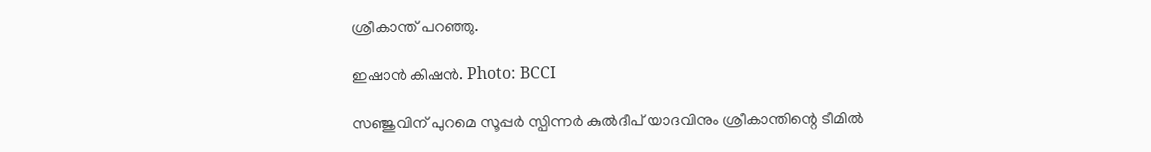ശ്രീകാന്ത് പറഞ്ഞു.

ഇഷാന്‍ കിഷന്‍. Photo: BCCI

സഞ്ജുവിന് പുറമെ സൂപ്പര്‍ സ്പിന്നര്‍ കുല്‍ദീപ് യാദവിനും ശ്രീകാന്തിന്റെ ടീമില്‍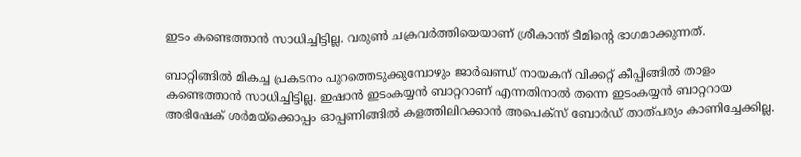ഇടം കണ്ടെത്താന്‍ സാധിച്ചിട്ടില്ല. വരുണ്‍ ചക്രവര്‍ത്തിയെയാണ് ശ്രീകാന്ത് ടീമിന്റെ ഭാഗമാക്കുന്നത്.

ബാറ്റിങ്ങില്‍ മികച്ച പ്രകടനം പുറത്തെടുക്കുമ്പോഴും ജാര്‍ഖണ്ഡ് നായകന് വിക്കറ്റ് കീപ്പിങ്ങില്‍ താളം കണ്ടെത്താന്‍ സാധിച്ചിട്ടില്ല. ഇഷാന്‍ ഇടംകയ്യന്‍ ബാറ്ററാണ് എന്നതിനാല്‍ തന്നെ ഇടംകയ്യന്‍ ബാറ്ററായ അഭിഷേക് ശര്‍മയ്‌ക്കൊപ്പം ഓപ്പണിങ്ങില്‍ കളത്തിലിറക്കാന്‍ അപെക്‌സ് ബോര്‍ഡ് താത്പര്യം കാണിച്ചേക്കില്ല.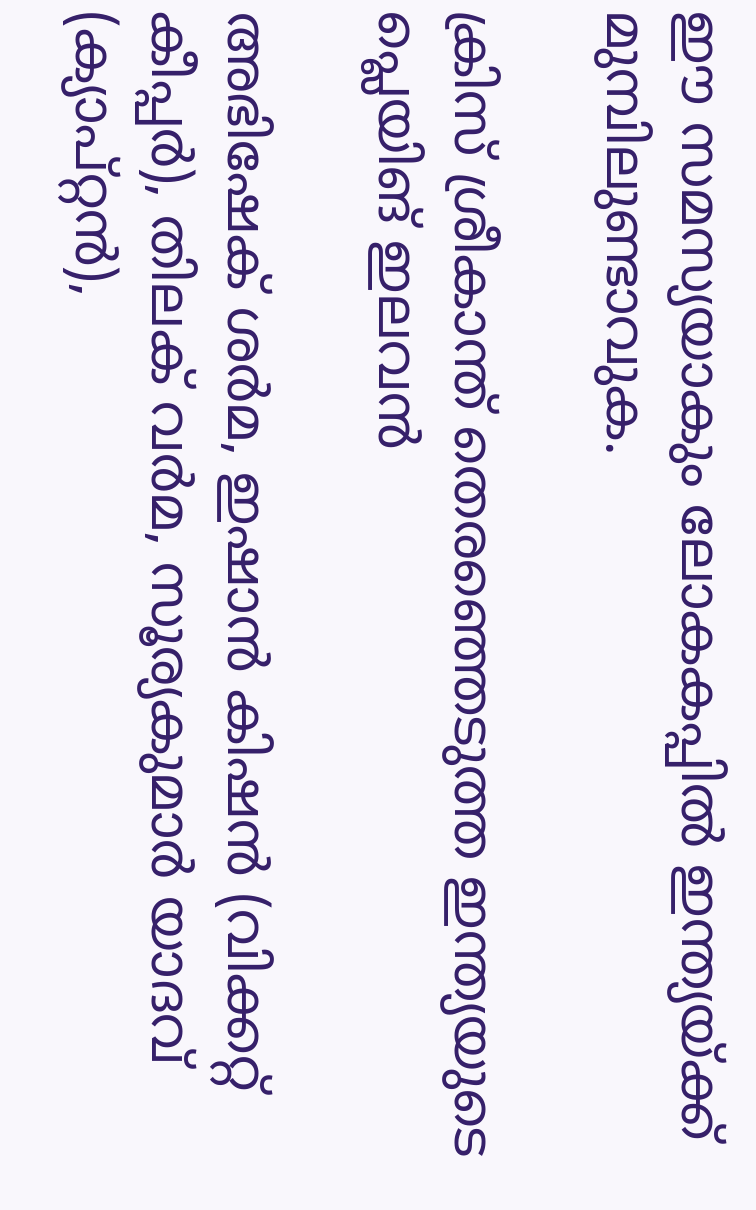ഈ സമസ്യയാകും ലോകകപ്പില്‍ ഇന്ത്യയ്ക്ക് മുമ്പിലുണ്ടാവുക.

ക്രിസ് ശ്രീകാന്ത് തെരഞ്ഞെടുത്ത ഇന്ത്യയുടെ പ്ലെയിങ് ഇലവന്‍

അഭിഷേക് ശര്‍മ, ഇഷാന്‍ കിഷന്‍ (വിക്കറ്റ് കീപ്പര്‍), തിലക് വര്‍മ, സൂര്യകുമാര്‍ യാദവ് (ക്യാപ്റ്റന്‍),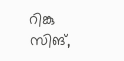റിങ്കു സിങ്,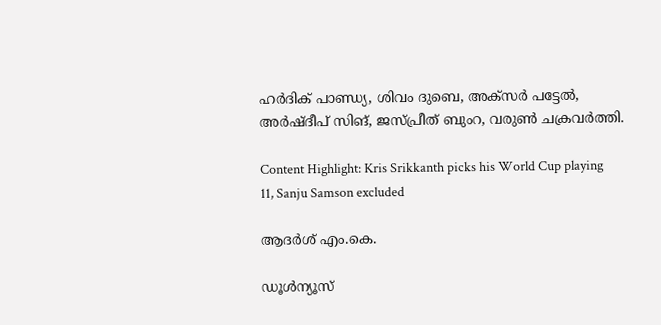ഹര്‍ദിക് പാണ്ഡ്യ, ശിവം ദുബെ, അക്‌സര്‍ പട്ടേല്‍, അര്‍ഷ്ദീപ് സിങ്, ജസ്പ്രീത് ബുംറ, വരുണ്‍ ചക്രവര്‍ത്തി.

Content Highlight: Kris Srikkanth picks his World Cup playing 11, Sanju Samson excluded

ആദര്‍ശ് എം.കെ.

ഡൂള്‍ന്യൂസ്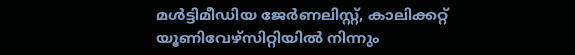മള്‍ട്ടിമീഡിയ ജേര്‍ണലിസ്റ്റ്, കാലിക്കറ്റ് യൂണിവേഴ്സിറ്റിയില്‍ നിന്നും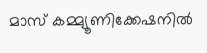മാസ് കമ്മ്യൂണിക്കേഷനില്‍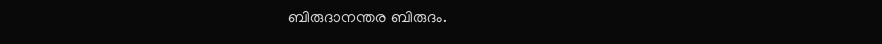ബിരുദാനന്തര ബിരുദം.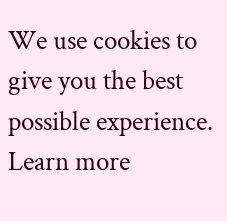We use cookies to give you the best possible experience. Learn more